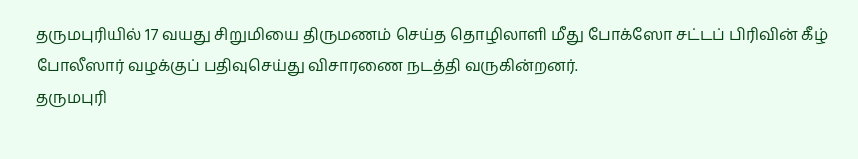தருமபுரியில் 17 வயது சிறுமியை திருமணம் செய்த தொழிலாளி மீது போக்ஸோ சட்டப் பிரிவின் கீழ் போலீஸார் வழக்குப் பதிவுசெய்து விசாரணை நடத்தி வருகின்றனர்.
தருமபுரி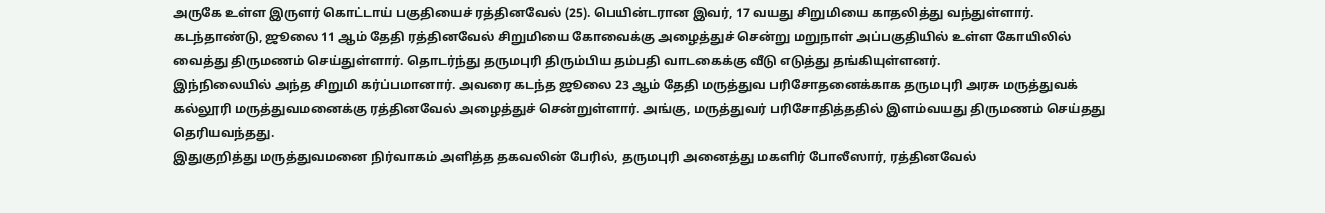அருகே உள்ள இருளர் கொட்டாய் பகுதியைச் ரத்தினவேல் (25). பெயின்டரான இவர், 17 வயது சிறுமியை காதலித்து வந்துள்ளார். கடந்தாண்டு, ஜூலை 11 ஆம் தேதி ரத்தினவேல் சிறுமியை கோவைக்கு அழைத்துச் சென்று மறுநாள் அப்பகுதியில் உள்ள கோயிலில் வைத்து திருமணம் செய்துள்ளார். தொடர்ந்து தருமபுரி திரும்பிய தம்பதி வாடகைக்கு வீடு எடுத்து தங்கியுள்ளனர்.
இந்நிலையில் அந்த சிறுமி கர்ப்பமானார். அவரை கடந்த ஜூலை 23 ஆம் தேதி மருத்துவ பரிசோதனைக்காக தருமபுரி அரசு மருத்துவக் கல்லூரி மருத்துவமனைக்கு ரத்தினவேல் அழைத்துச் சென்றுள்ளார். அங்கு, மருத்துவர் பரிசோதித்ததில் இளம்வயது திருமணம் செய்தது தெரியவந்தது.
இதுகுறித்து மருத்துவமனை நிர்வாகம் அளித்த தகவலின் பேரில், தருமபுரி அனைத்து மகளிர் போலீஸார், ரத்தினவேல்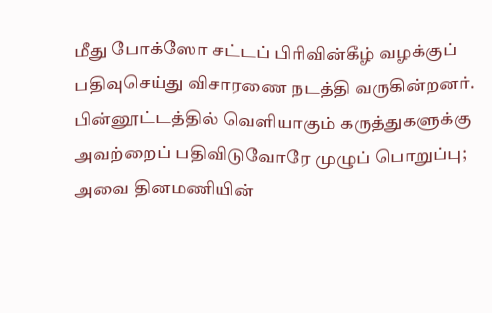மீது போக்ஸோ சட்டப் பிரிவின்கீழ் வழக்குப் பதிவுசெய்து விசாரணை நடத்தி வருகின்றனர்.
பின்னூட்டத்தில் வெளியாகும் கருத்துகளுக்கு அவற்றைப் பதிவிடுவோரே முழுப் பொறுப்பு; அவை தினமணியின்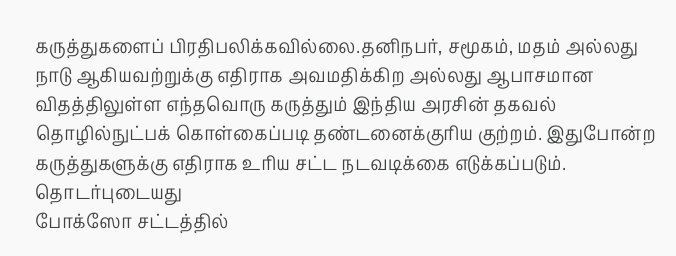கருத்துகளைப் பிரதிபலிக்கவில்லை.தனிநபர், சமூகம், மதம் அல்லது நாடு ஆகியவற்றுக்கு எதிராக அவமதிக்கிற அல்லது ஆபாசமான விதத்திலுள்ள எந்தவொரு கருத்தும் இந்திய அரசின் தகவல் தொழில்நுட்பக் கொள்கைப்படி தண்டனைக்குரிய குற்றம். இதுபோன்ற கருத்துகளுக்கு எதிராக உரிய சட்ட நடவடிக்கை எடுக்கப்படும்.
தொடர்புடையது
போக்ஸோ சட்டத்தில்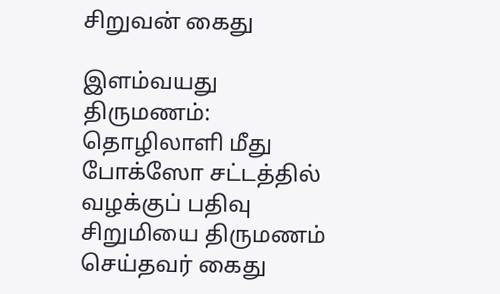சிறுவன் கைது

இளம்வயது திருமணம்: தொழிலாளி மீது போக்ஸோ சட்டத்தில் வழக்குப் பதிவு
சிறுமியை திருமணம் செய்தவர் கைது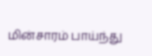மின்சாரம் பாய்ந்து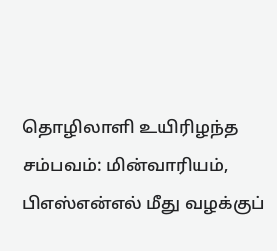தொழிலாளி உயிரிழந்த சம்பவம்: மின்வாரியம், பிஎஸ்என்எல் மீது வழக்குப்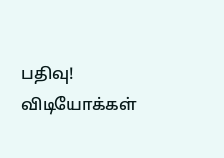பதிவு!
விடியோக்கள்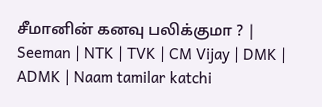சீமானின் கனவு பலிக்குமா ? | Seeman | NTK | TVK | CM Vijay | DMK | ADMK | Naam tamilar katchi